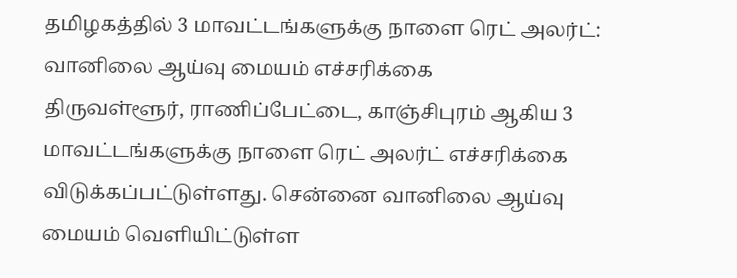தமிழகத்தில் 3 மாவட்டங்களுக்கு நாளை ரெட் அலர்ட்: வானிலை ஆய்வு மையம் எச்சரிக்கை
திருவள்ளூர், ராணிப்பேட்டை, காஞ்சிபுரம் ஆகிய 3 மாவட்டங்களுக்கு நாளை ரெட் அலர்ட் எச்சரிக்கை விடுக்கப்பட்டுள்ளது. சென்னை வானிலை ஆய்வு மையம் வெளியிட்டுள்ள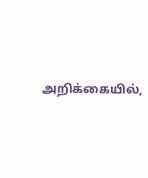அறிக்கையில்,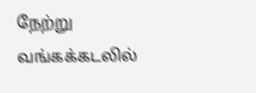நேற்று வங்கக்கடலில்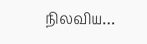நிலவிய…